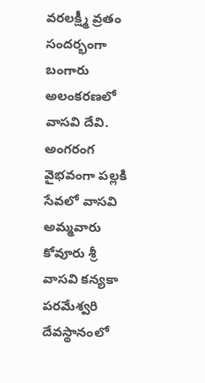వరలక్ష్మీ వ్రతం సందర్భంగా బంగారు అలంకరణలో వాసవి దేవి.
అంగరంగ వైభవంగా పల్లకి సేవలో వాసవి అమ్మవారు
కోవూరు శ్రీ వాసవి కన్యకా పరమేశ్వరి దేవస్థానంలో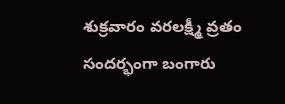శుక్రవారం వరలక్ష్మీ వ్రతం సందర్భంగా బంగారు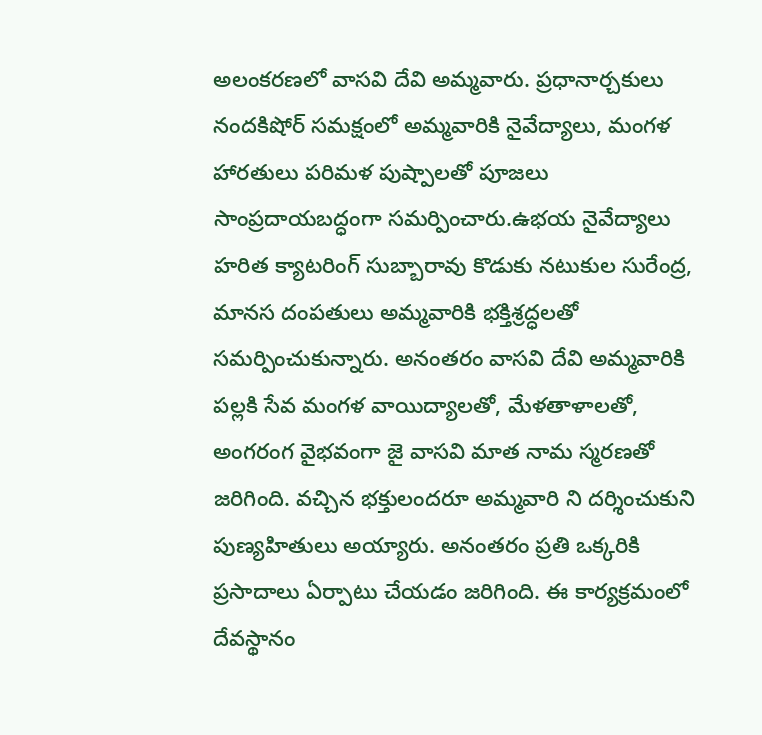అలంకరణలో వాసవి దేవి అమ్మవారు. ప్రధానార్చకులు నందకిషోర్ సమక్షంలో అమ్మవారికి నైవేద్యాలు, మంగళ హారతులు పరిమళ పుష్పాలతో పూజలు సాంప్రదాయబద్ధంగా సమర్పించారు.ఉభయ నైవేద్యాలు హరిత క్యాటరింగ్ సుబ్బారావు కొడుకు నటుకుల సురేంద్ర, మానస దంపతులు అమ్మవారికి భక్తిశ్రద్ధలతో సమర్పించుకున్నారు. అనంతరం వాసవి దేవి అమ్మవారికి పల్లకి సేవ మంగళ వాయిద్యాలతో, మేళతాళాలతో, అంగరంగ వైభవంగా జై వాసవి మాత నామ స్మరణతో జరిగింది. వచ్చిన భక్తులందరూ అమ్మవారి ని దర్శించుకుని పుణ్యహితులు అయ్యారు. అనంతరం ప్రతి ఒక్కరికి ప్రసాదాలు ఏర్పాటు చేయడం జరిగింది. ఈ కార్యక్రమంలో దేవస్థానం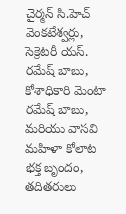చైర్మన్ సి.హెచ్ వెంకటేశ్వర్లు, సెక్రెటరీ యస్. రమేష్ బాబు, కోశాధికారి మెంటా రమేష్ బాబు, మరియు వాసవి మహిళా కోలాట భక్త బృందం, తదితరులు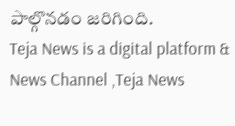పాల్గొనడం జరిగింది.
Teja News is a digital platform & News Channel ,Teja News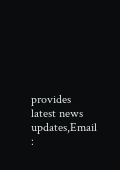provides latest news updates,Email :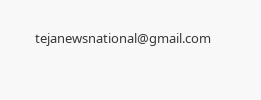tejanewsnational@gmail.com